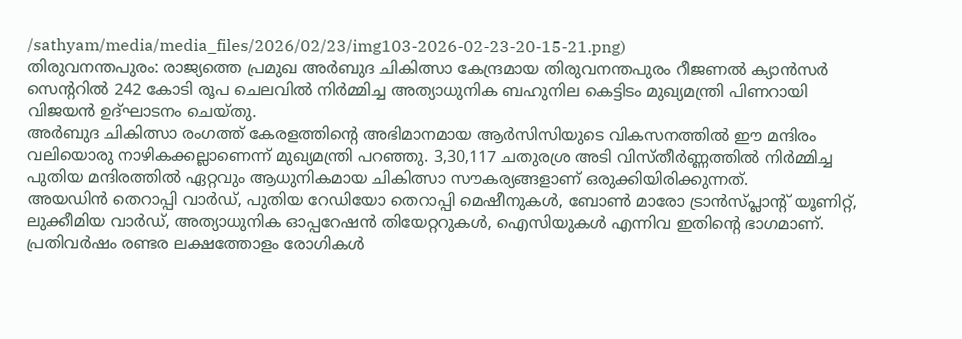/sathyam/media/media_files/2026/02/23/img103-2026-02-23-20-15-21.png)
തിരുവനന്തപുരം: രാജ്യത്തെ പ്രമുഖ അർബുദ ചികിത്സാ കേന്ദ്രമായ തിരുവനന്തപുരം റീജണൽ ക്യാൻസർ സെന്ററിൽ 242 കോടി രൂപ ചെലവിൽ നിർമ്മിച്ച അത്യാധുനിക ബഹുനില കെട്ടിടം മുഖ്യമന്ത്രി പിണറായി വിജയൻ ഉദ്ഘാടനം ചെയ്തു.
അർബുദ ചികിത്സാ രംഗത്ത് കേരളത്തിന്റെ അഭിമാനമായ ആർസിസിയുടെ വികസനത്തിൽ ഈ മന്ദിരം വലിയൊരു നാഴികക്കല്ലാണെന്ന് മുഖ്യമന്ത്രി പറഞ്ഞു. 3,30,117 ചതുരശ്ര അടി വിസ്തീർണ്ണത്തിൽ നിർമ്മിച്ച പുതിയ മന്ദിരത്തിൽ ഏറ്റവും ആധുനികമായ ചികിത്സാ സൗകര്യങ്ങളാണ് ഒരുക്കിയിരിക്കുന്നത്.
അയഡിൻ തെറാപ്പി വാർഡ്, പുതിയ റേഡിയോ തെറാപ്പി മെഷീനുകൾ, ബോൺ മാരോ ട്രാൻസ്പ്ലാന്റ് യൂണിറ്റ്, ലുക്കീമിയ വാർഡ്, അത്യാധുനിക ഓപ്പറേഷൻ തിയേറ്ററുകൾ, ഐസിയുകൾ എന്നിവ ഇതിന്റെ ഭാഗമാണ്.
പ്രതിവർഷം രണ്ടര ലക്ഷത്തോളം രോഗികൾ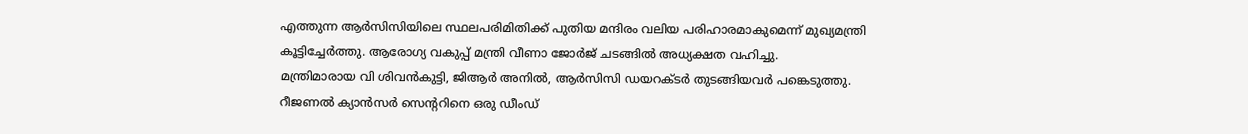എത്തുന്ന ആർസിസിയിലെ സ്ഥലപരിമിതിക്ക് പുതിയ മന്ദിരം വലിയ പരിഹാരമാകുമെന്ന് മുഖ്യമന്ത്രി കൂട്ടിച്ചേർത്തു. ആരോഗ്യ വകുപ്പ് മന്ത്രി വീണാ ജോർജ് ചടങ്ങിൽ അധ്യക്ഷത വഹിച്ചു.
മന്ത്രിമാരായ വി ശിവൻകുട്ടി, ജിആർ അനിൽ, ആർസിസി ഡയറക്ടർ തുടങ്ങിയവർ പങ്കെടുത്തു. റീജണൽ ക്യാൻസർ സെന്ററിനെ ഒരു ഡീംഡ്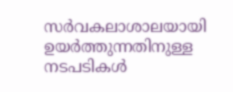സർവകലാശാലയായി ഉയർത്തുന്നതിനുള്ള നടപടികൾ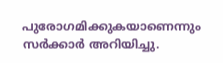പുരോഗമിക്കുകയാണെന്നും സർക്കാർ അറിയിച്ചു.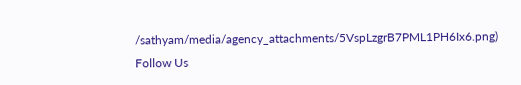/sathyam/media/agency_attachments/5VspLzgrB7PML1PH6Ix6.png)
Follow Us